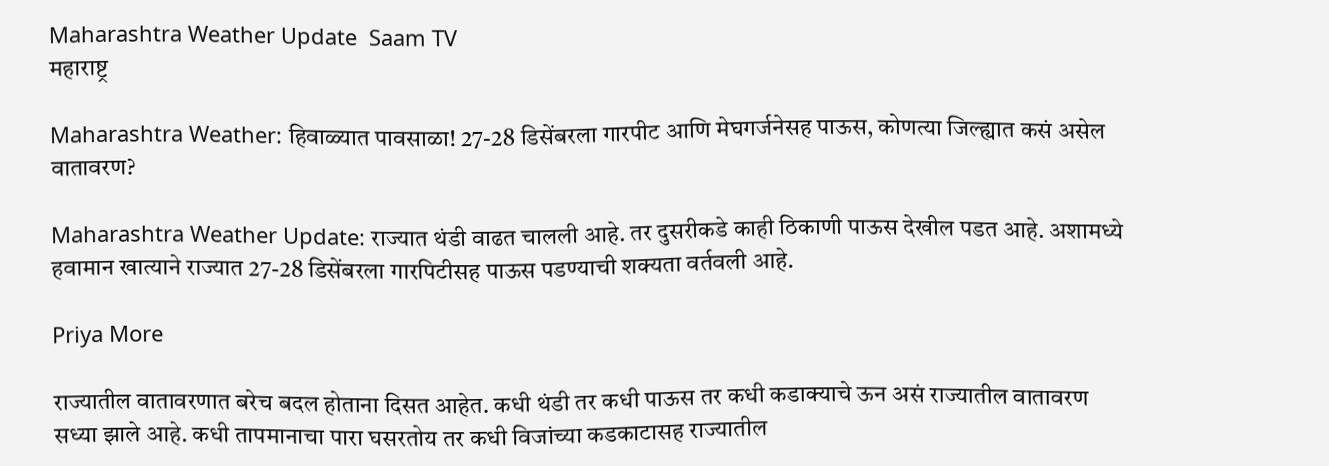Maharashtra Weather Update  Saam TV
महाराष्ट्र

Maharashtra Weather: हिवाळ्यात पावसाळा! 27-28 डिसेंबरला गारपीट आणि मेघगर्जनेसह पाऊस, कोणत्या जिल्ह्यात कसं असेल वातावरण?

Maharashtra Weather Update: राज्यात थंडी वाढत चालली आहे. तर दुसरीकडे काही ठिकाणी पाऊस देखील पडत आहे. अशामध्ये हवामान खात्याने राज्यात 27-28 डिसेंबरला गारपिटीसह पाऊस पडण्याची शक्यता वर्तवली आहे.

Priya More

राज्यातील वातावरणात बरेच बदल होताना दिसत आहेत. कधी थंडी तर कधी पाऊस तर कधी कडाक्याचे ऊन असं राज्यातील वातावरण सध्या झाले आहे. कधी तापमानाचा पारा घसरतोय तर कधी विजांच्या कडकाटासह राज्यातील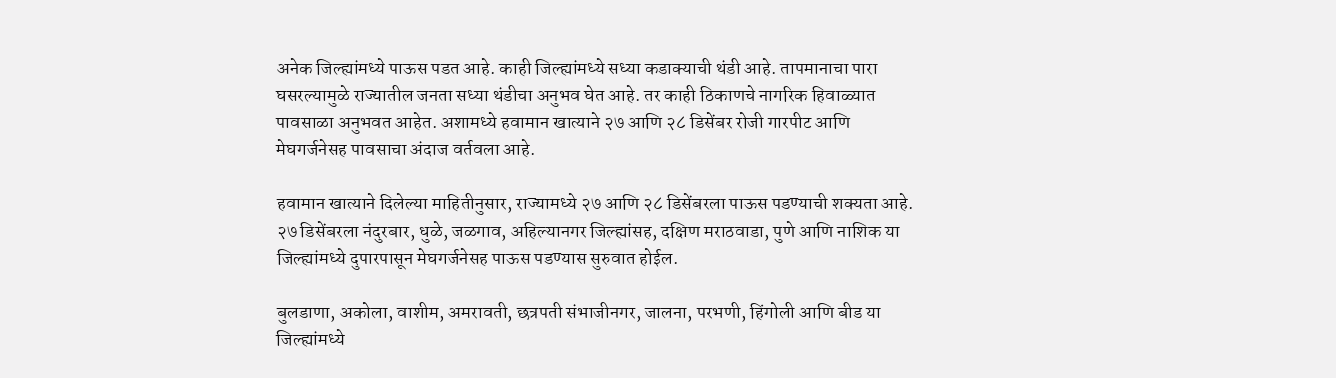अनेक जिल्ह्यांमध्ये पाऊस पडत आहे. काही जिल्ह्यांमध्ये सध्या कडाक्याची थंडी आहे. तापमानाचा पारा घसरल्यामुळे राज्यातील जनता सध्या थंडीचा अनुभव घेत आहे. तर काही ठिकाणचे नागरिक हिवाळ्यात पावसाळा अनुभवत आहेत. अशामध्ये हवामान खात्याने २७ आणि २८ डिसेंबर रोजी गारपीट आणि मेघगर्जनेसह पावसाचा अंदाज वर्तवला आहे.

हवामान खात्याने दिलेल्या माहितीनुसार, राज्यामध्ये २७ आणि २८ डिसेंबरला पाऊस पडण्याची शक्यता आहे. २७ डिसेंबरला नंदुरबार, धुळे, जळगाव, अहिल्यानगर जिल्ह्यांसह, दक्षिण मराठवाडा, पुणे आणि नाशिक या जिल्ह्यांमध्ये दुपारपासून मेघगर्जनेसह पाऊस पडण्यास सुरुवात होईल.

बुलडाणा, अकोला, वाशीम, अमरावती, छत्रपती संभाजीनगर, जालना, परभणी, हिंगोली आणि बीड या जिल्ह्यांमध्ये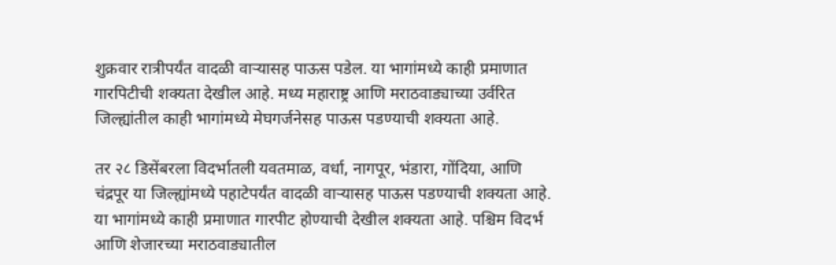शुक्रवार रात्रीपर्यंत वादळी वाऱ्यासह पाऊस पडेल. या भागांमध्ये काही प्रमाणात गारपिटीची शक्यता देखील आहे. मध्य महाराष्ट्र आणि मराठवाड्याच्या उर्वरित जिल्ह्यांतील काही भागांमध्ये मेघगर्जनेसह पाऊस पडण्याची शक्यता आहे.

तर २८ डिसेंबरला विदर्भातली यवतमाळ, वर्धा, नागपूर, भंडारा, गोंदिया, आणि चंद्रपूर या जिल्ह्यांमध्ये पहाटेपर्यंत वादळी वाऱ्यासह पाऊस पडण्याची शक्यता आहे. या भागांमध्ये काही प्रमाणात गारपीट होण्याची देखील शक्यता आहे. पश्चिम विदर्भ आणि शेजारच्या मराठवाड्यातील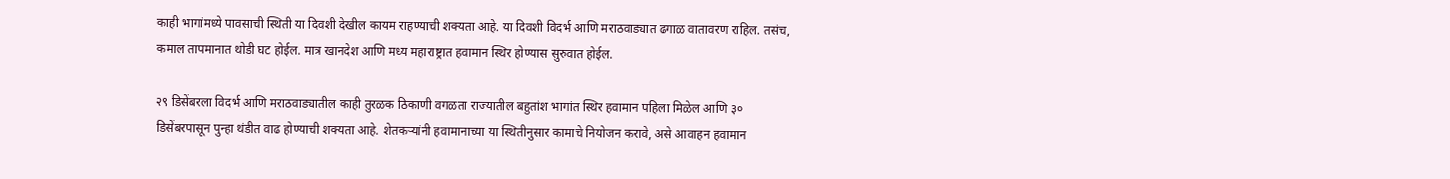काही भागांमध्ये पावसाची स्थिती या दिवशी देखील कायम राहण्याची शक्यता आहे. या दिवशी विदर्भ आणि मराठवाड्यात ढगाळ वातावरण राहिल. तसंच, कमाल तापमानात थोडी घट होईल. मात्र खानदेश आणि मध्य महाराष्ट्रात हवामान स्थिर होण्यास सुरुवात होईल.

२९ डिसेंबरला विदर्भ आणि मराठवाड्यातील काही तुरळक ठिकाणी वगळता राज्यातील बहुतांश भागांत स्थिर हवामान पहिला मिळेल आणि ३० डिसेंबरपासून पुन्हा थंडीत वाढ होण्याची शक्यता आहे. शेतकऱ्यांनी हवामानाच्या या स्थितीनुसार कामाचे नियोजन करावे, असे आवाहन हवामान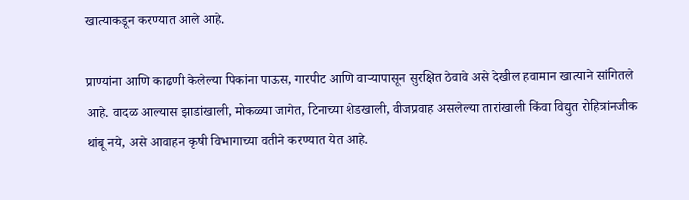खात्याकडून करण्यात आले आहे.

प्राण्यांना आणि काढणी केलेल्या पिकांना पाऊस, गारपीट आणि वाऱ्यापासून सुरक्षित ठेवावे असे देखील हवामान खात्याने सांगितले आहे. वादळ आल्यास झाडांखाली, मोकळ्या जागेत, टिनाच्या शेडखाली, वीजप्रवाह असलेल्या तारांखाली किंवा विद्युत रोहित्रांनजीक थांबू नये, असे आवाहन कृषी विभागाच्या वतीने करण्यात येत आहे.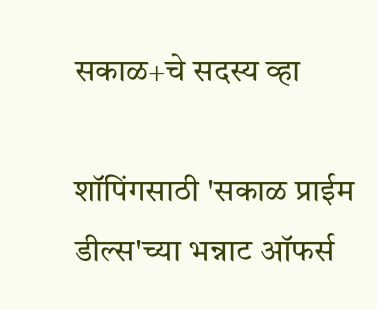सकाळ+चे सदस्य व्हा

शॉपिंगसाठी 'सकाळ प्राईम डील्स'च्या भन्नाट ऑफर्स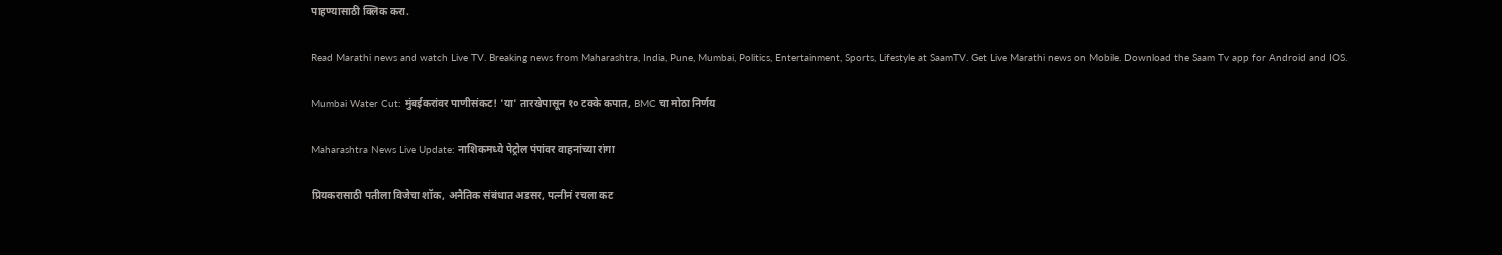पाहण्यासाठी क्लिक करा.

Read Marathi news and watch Live TV. Breaking news from Maharashtra, India, Pune, Mumbai, Politics, Entertainment, Sports, Lifestyle at SaamTV. Get Live Marathi news on Mobile. Download the Saam Tv app for Android and IOS.

Mumbai Water Cut: मुंबईकरांवर पाणीसंकट! 'या' तारखेपासून १० टक्के कपात, BMC चा मोठा निर्णय

Maharashtra News Live Update: नाशिकमध्ये पेट्रोल पंपांवर वाहनांच्या रांगा

प्रियकरासाठी पतीला विजेचा शॉक, अनैतिक संबंधात अडसर, पत्नीनं रचला कट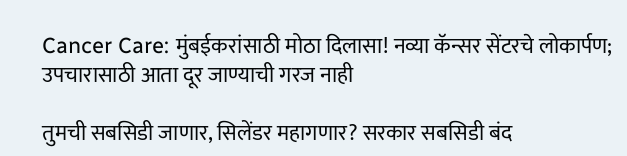Cancer Care: मुंबईकरांसाठी मोठा दिलासा! नव्या कॅन्सर सेंटरचे लोकार्पण; उपचारासाठी आता दूर जाण्याची गरज नाही

तुमची सबसिडी जाणार, सिलेंडर महागणार? सरकार सबसिडी बंद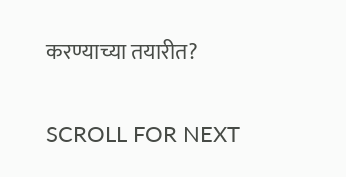करण्याच्या तयारीत?

SCROLL FOR NEXT